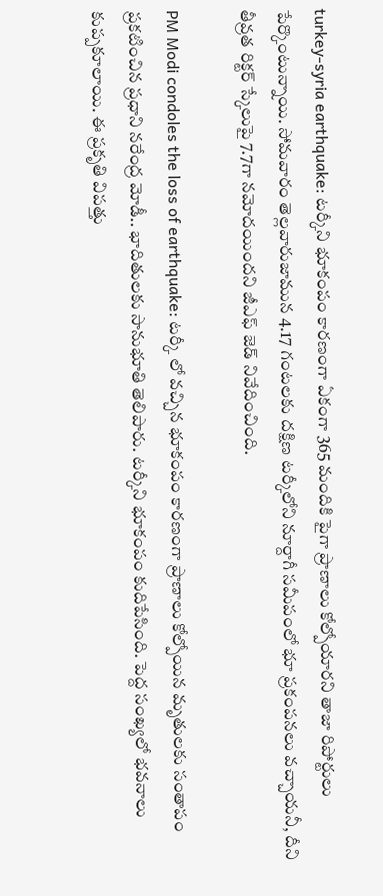turkey-syria earthquake: టర్కీని భూకంపం కారణంగా ఏకంగా 365 మందికి పైగా ప్రాణాలు కోల్పోయార‌ని తాజా రిపోర్టులు పేర్కొంటున్నాయి. సోమవారం తెల్లవారుజామున 4.17 గంటలకు దక్షిణ టర్కీలోని నూర్దాగీ సమీపంలో భూ ప్ర‌కంప‌న‌లు వ‌చ్చాయ‌నీ, దీని  తీవ్రత రిక్టర్‌ స్కేలుపై 7.7గా నమోదయిందని జీఎఫ్ జెడ్ నివేదించింది.

PM Modi condoles the loss of earthquake: ట‌ర్కీ లో వ‌చ్చిన భూకంపం కార‌ణంగా ప్రాణాలు కోల్పోయిన మృతులకు సంతాపం ప్ర‌క‌టించిన ప్ర‌ధాని న‌రేంద్ర మోడీ.. భాదితుల‌కు సానుభూతి తెలిపారు. టర్కీని భూకంపం కుదిపేసింది. పెద్ద సంఖ్య‌లో భ‌వ‌నాలు కుప్ప‌కూలాయి. ఈ ప్ర‌కృతి విప‌త్తు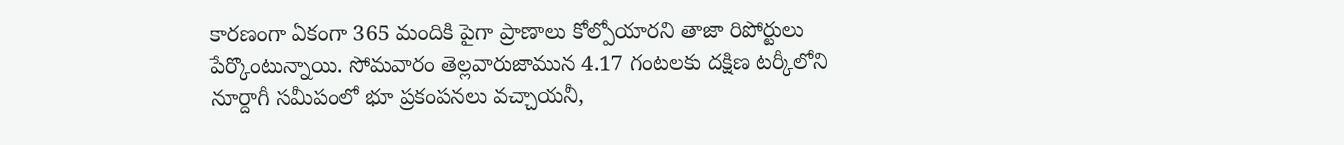కార‌ణంగా ఏకంగా 365 మందికి పైగా ప్రాణాలు కోల్పోయార‌ని తాజా రిపోర్టులు పేర్కొంటున్నాయి. సోమవారం తెల్లవారుజామున 4.17 గంటలకు దక్షిణ టర్కీలోని నూర్దాగీ సమీపంలో భూ ప్ర‌కంప‌న‌లు వ‌చ్చాయ‌నీ,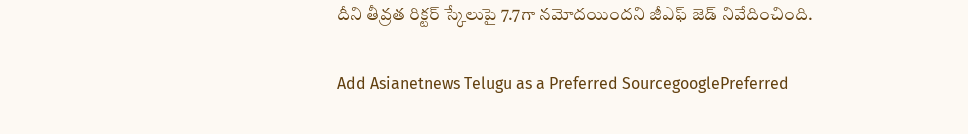దీని తీవ్రత రిక్టర్‌ స్కేలుపై 7.7గా నమోదయిందని జీఎఫ్ జెడ్ నివేదించింది.

Add Asianetnews Telugu as a Preferred SourcegooglePreferred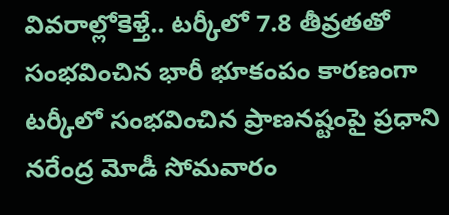వివ‌రాల్లోకెళ్తే.. టర్కీలో 7.8 తీవ్రతతో సంభవించిన భారీ భూకంపం కారణంగా టర్కీలో సంభవించిన ప్రాణనష్టంపై ప్రధాని నరేంద్ర మోడీ సోమవారం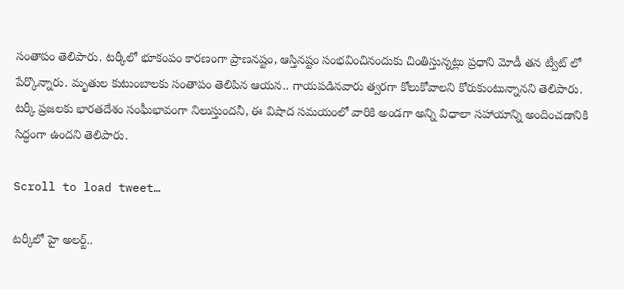సంతాపం తెలిపారు. టర్కీలో భూకంపం కారణంగా ప్రాణనష్టం, ఆస్తినష్టం సంభవించినందుకు చింతిస్తున్నట్లు ప్రధాని మోడీ త‌న‌ ట్వీట్ లో పేర్కొన్నారు. మృతుల కుటుంబాలకు సంతాపం తెలిపిన ఆయ‌న‌.. గాయపడినవారు త్వరగా కోలుకోవాలని కోరుకుంటున్నాన‌ని తెలిపారు. టర్కీ ప్రజలకు భారతదేశం సంఘీభావంగా నిలుస్తుంద‌నీ, ఈ విషాద స‌మ‌యంలో వారికి అండ‌గా అన్ని విధాలా సహాయాన్ని అందించడానికి సిద్ధంగా ఉందని తెలిపారు.

Scroll to load tweet…

ట‌ర్కీలో హై అల‌ర్ట్..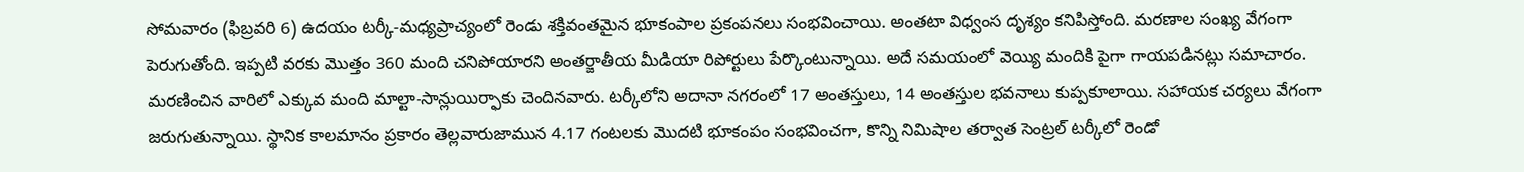సోమవారం (ఫిబ్రవరి 6) ఉదయం టర్కీ-మధ్యప్రాచ్యంలో రెండు శక్తివంతమైన భూకంపాల ప్రకంపనలు సంభవించాయి. అంతటా విధ్వంస దృశ్యం కనిపిస్తోంది. మరణాల సంఖ్య వేగంగా పెరుగుతోంది. ఇప్పటి వరకు మొత్తం 360 మంది చనిపోయారని అంత‌ర్జాతీయ మీడియా రిపోర్టులు పేర్కొంటున్నాయి. అదే సమయంలో వెయ్యి మందికి పైగా గాయపడినట్లు సమాచారం. మరణించిన వారిలో ఎక్కువ మంది మాల్టా-సాన్లుయిర్ఫాకు చెందినవారు. టర్కీలోని అదానా నగరంలో 17 అంతస్తులు, 14 అంతస్తుల భవనాలు కుప్పకూలాయి. సహాయక చర్యలు వేగంగా జరుగుతున్నాయి. స్థానిక కాలమానం ప్రకారం తెల్లవారుజామున 4.17 గంటలకు మొదటి భూకంపం సంభవించగా, కొన్ని నిమిషాల తర్వాత సెంట్రల్ టర్కీలో రెండో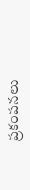ప్రకంపనలు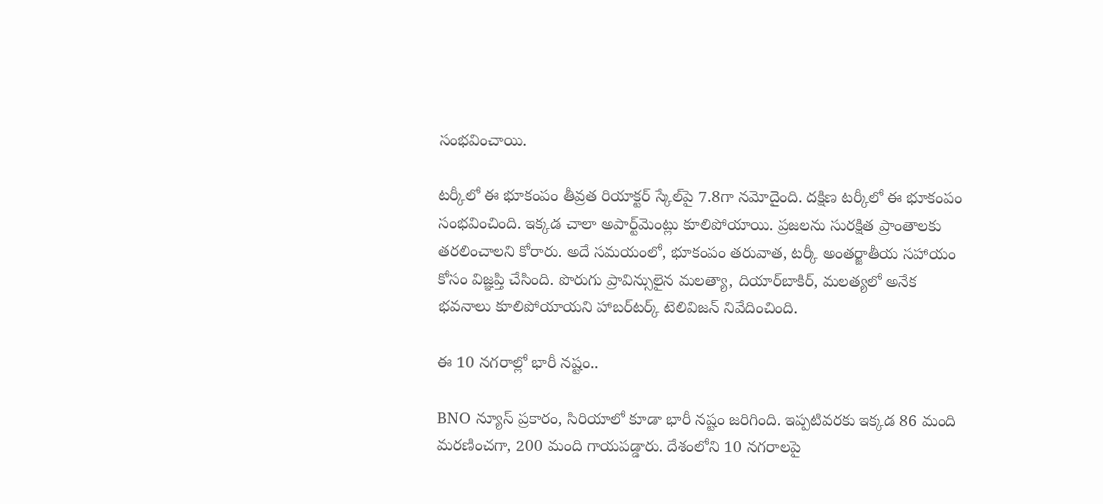సంభవించాయి.

టర్కీలో ఈ భూకంపం తీవ్రత రియాక్టర్ స్కేల్‌పై 7.8గా నమోదైంది. దక్షిణ టర్కీలో ఈ భూకంపం సంభవించింది. ఇక్కడ చాలా అపార్ట్‌మెంట్లు కూలిపోయాయి. ప్రజలను సురక్షిత ప్రాంతాలకు తరలించాలని కోరారు. అదే సమయంలో, భూకంపం తరువాత, టర్కీ అంతర్జాతీయ సహాయం కోసం విజ్ఞప్తి చేసింది. పొరుగు ప్రావిన్సులైన మలత్యా, దియార్‌బాకిర్, మలత్యలో అనేక భవనాలు కూలిపోయాయని హాబర్‌టర్క్ టెలివిజన్ నివేదించింది.

ఈ 10 నగరాల్లో భారీ నష్టం..

BNO న్యూస్ ప్రకారం, సిరియాలో కూడా భారీ నష్టం జరిగింది. ఇప్పటివరకు ఇక్కడ 86 మంది మరణించగా, 200 మంది గాయపడ్డారు. దేశంలోని 10 నగరాలపై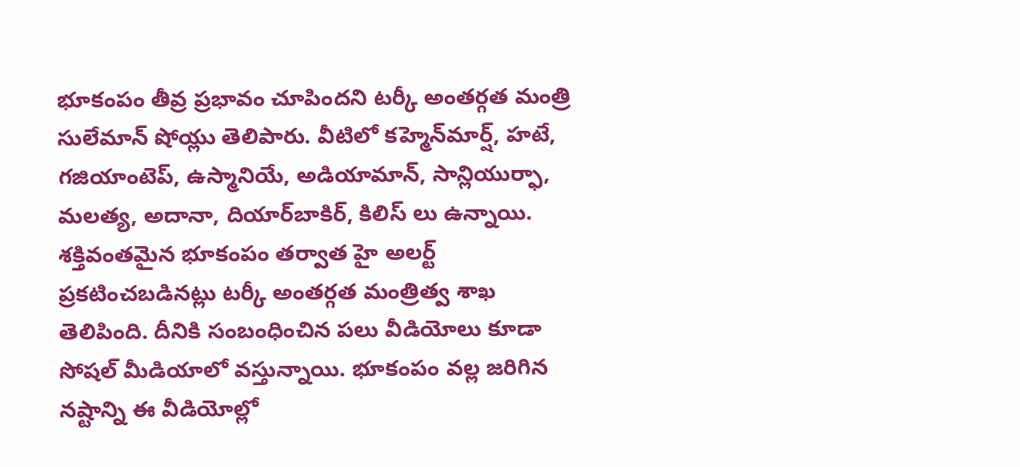భూకంపం తీవ్ర ప్రభావం చూపిందని టర్కీ అంతర్గత మంత్రి సులేమాన్ షోయ్లు తెలిపారు. వీటిలో కహ్మెన్‌మార్ష్, హటే, గజియాంటెప్, ఉస్మానియే, అడియామాన్, సాన్లియుర్ఫా, మలత్య, అదానా, దియార్‌బాకిర్, కిలిస్ లు ఉన్నాయి. శక్తివంతమైన భూకంపం తర్వాత హై అలర్ట్ ప్రకటించబడినట్లు టర్కీ అంతర్గత మంత్రిత్వ శాఖ తెలిపింది. దీనికి సంబంధించిన పలు వీడియోలు కూడా సోషల్ మీడియాలో వస్తున్నాయి. భూకంపం వల్ల జరిగిన నష్టాన్ని ఈ వీడియోల్లో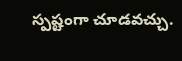స్పష్టంగా చూడవచ్చు.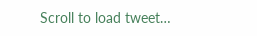Scroll to load tweet…